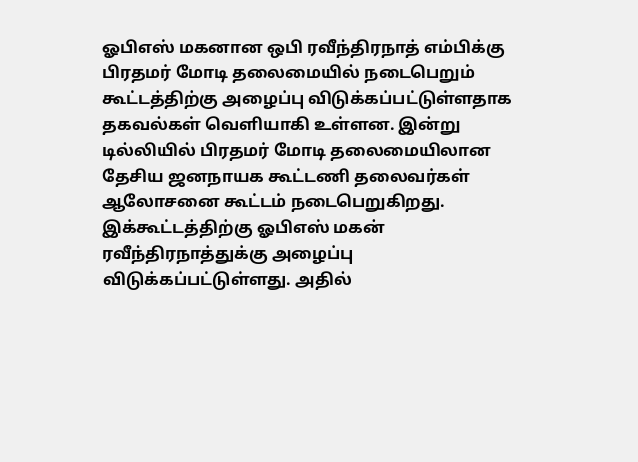ஓபிஎஸ் மகனான ஒபி ரவீந்திரநாத் எம்பிக்கு பிரதமர் மோடி தலைமையில் நடைபெறும் கூட்டத்திற்கு அழைப்பு விடுக்கப்பட்டுள்ளதாக தகவல்கள் வெளியாகி உள்ளன. இன்று டில்லியில் பிரதமர் மோடி தலைமையிலான தேசிய ஜனநாயக கூட்டணி தலைவர்கள் ஆலோசனை கூட்டம் நடைபெறுகிறது. இக்கூட்டத்திற்கு ஓபிஎஸ் மகன் ரவீந்திரநாத்துக்கு அழைப்பு விடுக்கப்பட்டுள்ளது. அதில்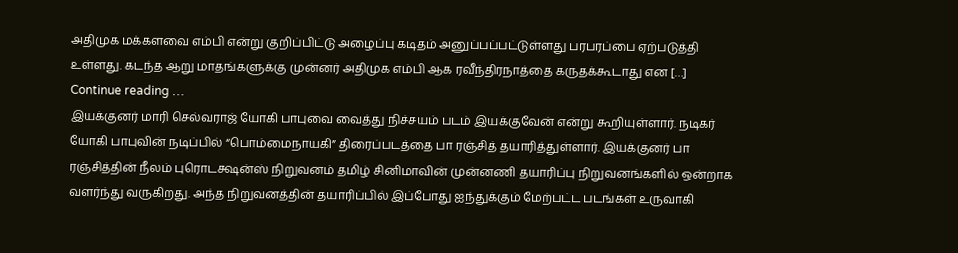அதிமுக மக்களவை எம்பி என்று குறிப்பிட்டு அழைப்பு கடிதம் அனுப்பப்பட்டுள்ளது பரபரப்பை ஏற்படுத்தி உள்ளது. கடந்த ஆறு மாதங்களுக்கு முன்னர் அதிமுக எம்பி ஆக ரவீந்திரநாத்தை கருதக்கூடாது என […]
Continue reading …
இயக்குனர் மாரி செல்வராஜ் யோகி பாபுவை வைத்து நிச்சயம் படம் இயக்குவேன் என்று கூறியுள்ளார். நடிகர் யோகி பாபுவின் நடிப்பில் “பொம்மைநாயகி” திரைப்படத்தை பா ரஞ்சித் தயாரித்துள்ளார். இயக்குனர் பா ரஞ்சித்தின் நீலம் புரொடக்ஷன்ஸ் நிறுவனம் தமிழ் சினிமாவின் முன்னணி தயாரிப்பு நிறுவனங்களில் ஒன்றாக வளர்ந்து வருகிறது. அந்த நிறுவனத்தின் தயாரிப்பில் இப்போது ஐந்துக்கும் மேற்பட்ட படங்கள் உருவாகி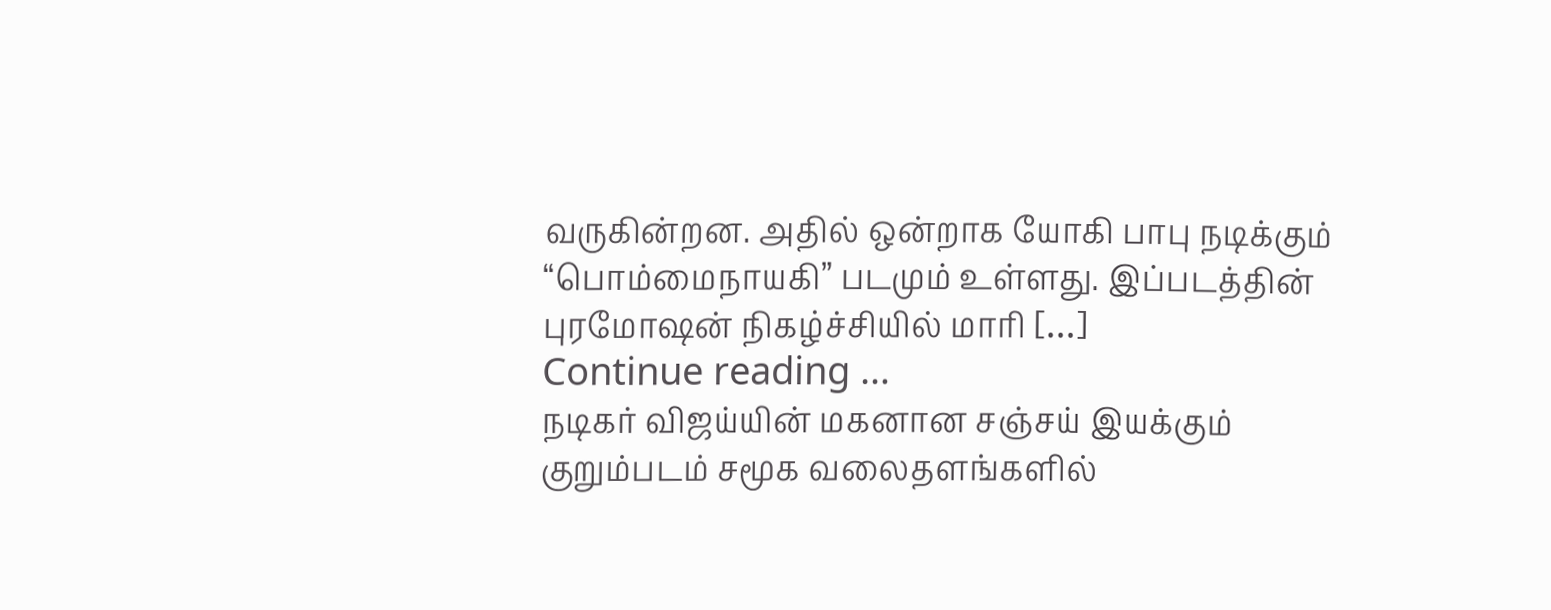வருகின்றன. அதில் ஒன்றாக யோகி பாபு நடிக்கும் “பொம்மைநாயகி” படமும் உள்ளது. இப்படத்தின் புரமோஷன் நிகழ்ச்சியில் மாரி […]
Continue reading …
நடிகர் விஜய்யின் மகனான சஞ்சய் இயக்கும் குறும்படம் சமூக வலைதளங்களில்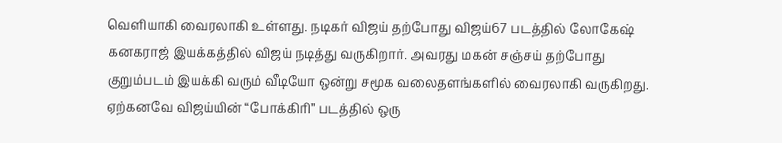வெளியாகி வைரலாகி உள்ளது. நடிகர் விஜய் தற்போது விஜய்67 படத்தில் லோகேஷ் கனகராஜ் இயக்கத்தில் விஜய் நடித்து வருகிறார். அவரது மகன் சஞ்சய் தற்போது குறும்படம் இயக்கி வரும் வீடியோ ஒன்று சமூக வலைதளங்களில் வைரலாகி வருகிறது. ஏற்கனவே விஜய்யின் “போக்கிரி” படத்தில் ஒரு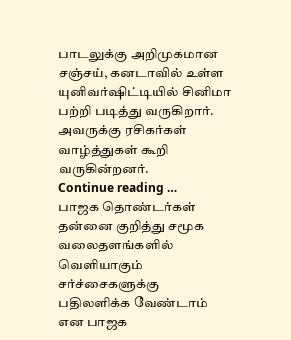பாடலுக்கு அறிமுகமான சஞ்சய், கனடாவில் உள்ள யுனிவர்ஷிட்டியில் சினிமா பற்றி படித்து வருகிறார். அவருக்கு ரசிகர்கள் வாழ்த்துகள் கூறி வருகின்றனர்.
Continue reading …
பாஜக தொண்டர்கள் தன்னை குறித்து சமூக வலைதளங்களில் வெளியாகும் சர்ச்சைகளுக்கு பதிலளிக்க வேண்டாம் என பாஜக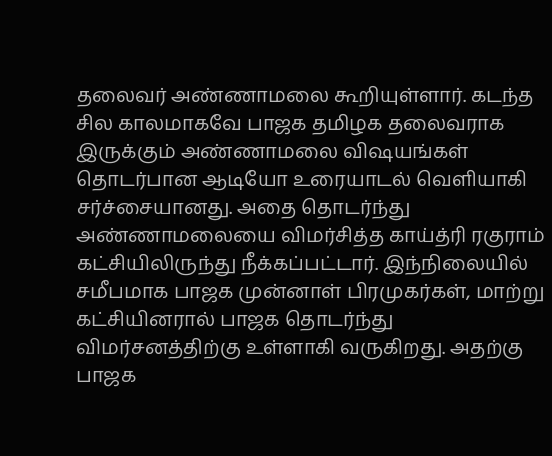தலைவர் அண்ணாமலை கூறியுள்ளார். கடந்த சில காலமாகவே பாஜக தமிழக தலைவராக இருக்கும் அண்ணாமலை விஷயங்கள் தொடர்பான ஆடியோ உரையாடல் வெளியாகி சர்ச்சையானது. அதை தொடர்ந்து அண்ணாமலையை விமர்சித்த காய்த்ரி ரகுராம் கட்சியிலிருந்து நீக்கப்பட்டார். இந்நிலையில் சமீபமாக பாஜக முன்னாள் பிரமுகர்கள், மாற்று கட்சியினரால் பாஜக தொடர்ந்து விமர்சனத்திற்கு உள்ளாகி வருகிறது. அதற்கு பாஜக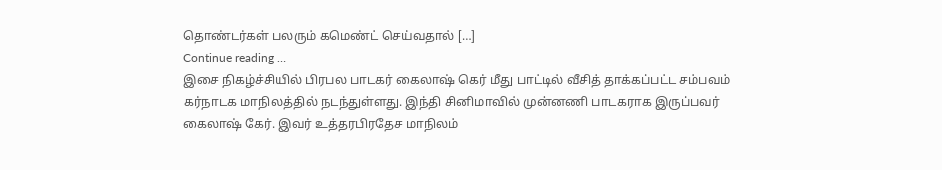தொண்டர்கள் பலரும் கமெண்ட் செய்வதால் […]
Continue reading …
இசை நிகழ்ச்சியில் பிரபல பாடகர் கைலாஷ் கெர் மீது பாட்டில் வீசித் தாக்கப்பட்ட சம்பவம் கர்நாடக மாநிலத்தில் நடந்துள்ளது. இந்தி சினிமாவில் முன்னணி பாடகராக இருப்பவர் கைலாஷ் கேர். இவர் உத்தரபிரதேச மாநிலம்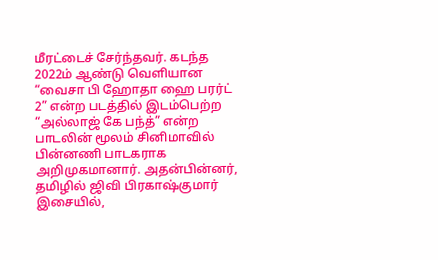மீரட்டைச் சேர்ந்தவர். கடந்த 2022ம் ஆண்டு வெளியான “வைசா பி ஹோதா ஹை பரர்ட் 2” என்ற படத்தில் இடம்பெற்ற “அல்லாஜ் கே பந்த்” என்ற பாடலின் மூலம் சினிமாவில் பின்னணி பாடகராக அறிமுகமானார். அதன்பின்னர், தமிழில் ஜிவி பிரகாஷ்குமார் இசையில்,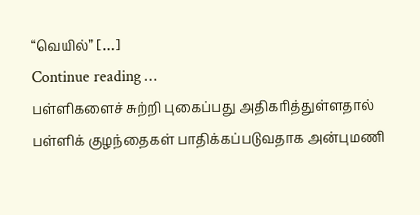“வெயில்” […]
Continue reading …
பள்ளிகளைச் சுற்றி புகைப்பது அதிகரித்துள்ளதால் பள்ளிக் குழந்தைகள் பாதிக்கப்படுவதாக அன்புமணி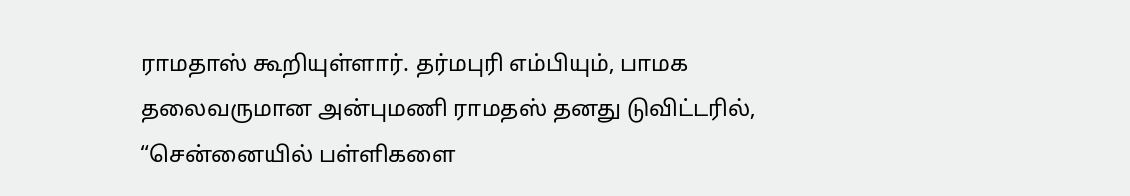ராமதாஸ் கூறியுள்ளார். தர்மபுரி எம்பியும், பாமக தலைவருமான அன்புமணி ராமதஸ் தனது டுவிட்டரில், “சென்னையில் பள்ளிகளை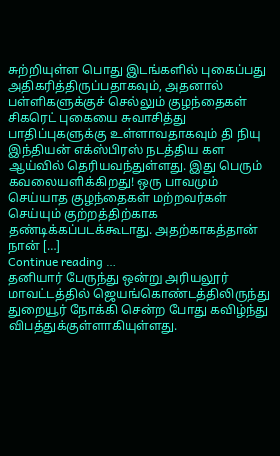சுற்றியுள்ள பொது இடங்களில் புகைப்பது அதிகரித்திருப்பதாகவும், அதனால் பள்ளிகளுக்குச் செல்லும் குழந்தைகள் சிகரெட் புகையை சுவாசித்து பாதிப்புகளுக்கு உள்ளாவதாகவும் தி நியு இந்தியன் எக்ஸ்பிரஸ் நடத்திய கள ஆய்வில் தெரியவந்துள்ளது. இது பெரும் கவலையளிக்கிறது! ஒரு பாவமும் செய்யாத குழந்தைகள் மற்றவர்கள் செய்யும் குற்றத்திற்காக தண்டிக்கப்படக்கூடாது. அதற்காகத்தான் நான் […]
Continue reading …
தனியார் பேருந்து ஒன்று அரியலூர் மாவட்டத்தில் ஜெயங்கொண்டத்திலிருந்து துறையூர் நோக்கி சென்ற போது கவிழ்ந்து விபத்துக்குள்ளாகியுள்ளது.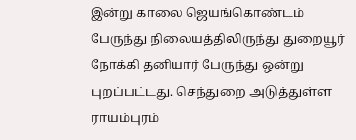இன்று காலை ஜெயங்கொண்டம் பேருந்து நிலையத்திலிருந்து துறையூர் நோக்கி தனியார் பேருந்து ஒன்று புறப்பட்டது. செந்துறை அடுத்துள்ள ராயம்புரம்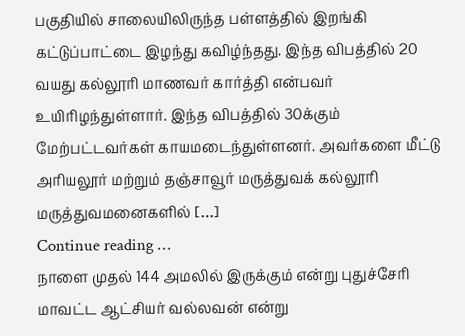பகுதியில் சாலையிலிருந்த பள்ளத்தில் இறங்கி கட்டுப்பாட்டை இழந்து கவிழ்ந்தது. இந்த விபத்தில் 20 வயது கல்லூரி மாணவர் கார்த்தி என்பவர் உயிரிழந்துள்ளார். இந்த விபத்தில் 30க்கும் மேற்பட்டவர்கள் காயமடைந்துள்ளனர். அவர்களை மீட்டு அரியலூர் மற்றும் தஞ்சாவூர் மருத்துவக் கல்லூரி மருத்துவமனைகளில் […]
Continue reading …
நாளை முதல் 144 அமலில் இருக்கும் என்று புதுச்சேரி மாவட்ட ஆட்சியர் வல்லவன் என்று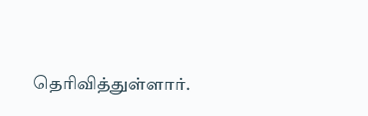தெரிவித்துள்ளார்.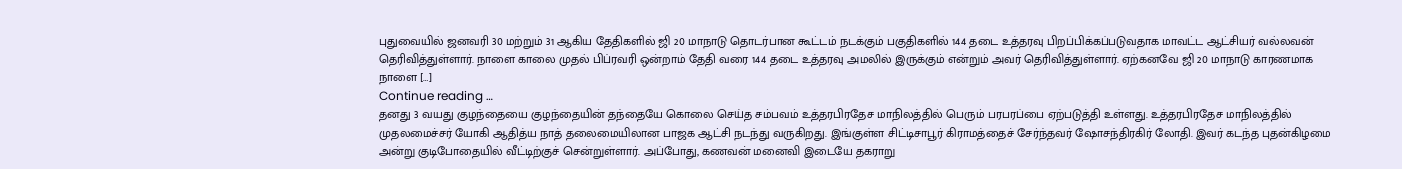புதுவையில் ஜனவரி 30 மற்றும் 31 ஆகிய தேதிகளில் ஜி 20 மாநாடு தொடர்பான கூட்டம் நடக்கும் பகுதிகளில் 144 தடை உத்தரவு பிறப்பிக்கப்படுவதாக மாவட்ட ஆட்சியர் வல்லவன் தெரிவித்துள்ளார். நாளை காலை முதல் பிப்ரவரி ஒன்றாம் தேதி வரை 144 தடை உத்தரவு அமலில் இருக்கும் என்றும் அவர் தெரிவித்துள்ளார். ஏற்கனவே ஜி 20 மாநாடு காரணமாக நாளை […]
Continue reading …
தனது 3 வயது குழந்தையை குழந்தையின் தந்தையே கொலை செய்த சம்பவம் உத்தரபிரதேச மாநிலத்தில் பெரும் பரபரப்பை ஏற்படுத்தி உள்ளது. உத்தரபிரதேச மாநிலத்தில் முதலமைச்சர் யோகி ஆதித்ய நாத் தலைமையிலான பாஜக ஆட்சி நடந்து வருகிறது. இங்குள்ள சிட்டிசாபூர் கிராமத்தைச் சேர்ந்தவர் ஷோசந்திரகிர் லோதி. இவர் கடந்த புதன்கிழமை அன்று குடிபோதையில் வீட்டிற்குச் சென்றுள்ளார். அப்போது, கணவன் மனைவி இடையே தகராறு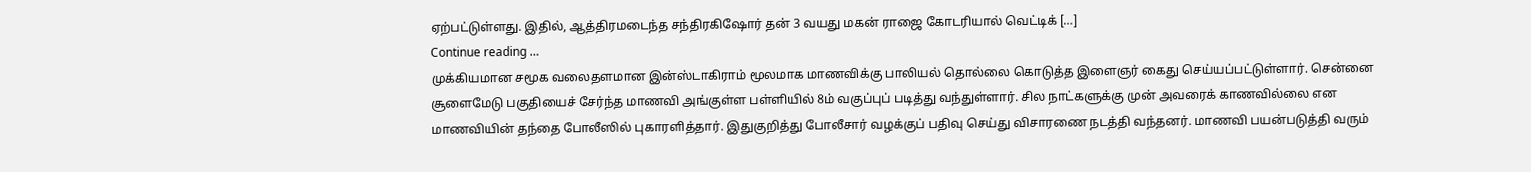ஏற்பட்டுள்ளது. இதில், ஆத்திரமடைந்த சந்திரகிஷோர் தன் 3 வயது மகன் ராஜை கோடரியால் வெட்டிக் […]
Continue reading …
முக்கியமான சமூக வலைதளமான இன்ஸ்டாகிராம் மூலமாக மாணவிக்கு பாலியல் தொல்லை கொடுத்த இளைஞர் கைது செய்யப்பட்டுள்ளார். சென்னை சூளைமேடு பகுதியைச் சேர்ந்த மாணவி அங்குள்ள பள்ளியில் 8ம் வகுப்புப் படித்து வந்துள்ளார். சில நாட்களுக்கு முன் அவரைக் காணவில்லை என மாணவியின் தந்தை போலீஸில் புகாரளித்தார். இதுகுறித்து போலீசார் வழக்குப் பதிவு செய்து விசாரணை நடத்தி வந்தனர். மாணவி பயன்படுத்தி வரும்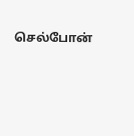செல்போன்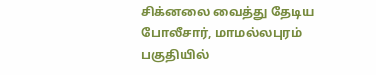சிக்னலை வைத்து தேடிய போலீசார், மாமல்லபுரம் பகுதியில்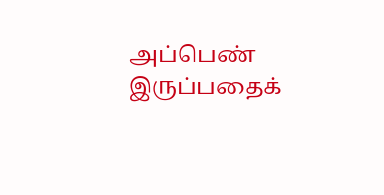அப்பெண் இருப்பதைக்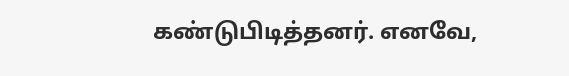கண்டுபிடித்தனர். எனவே,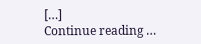[…]
Continue reading …